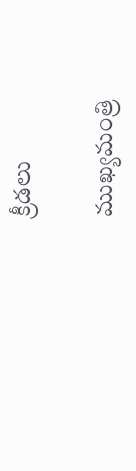క్రీడలు

ముఖ్యమంత్రి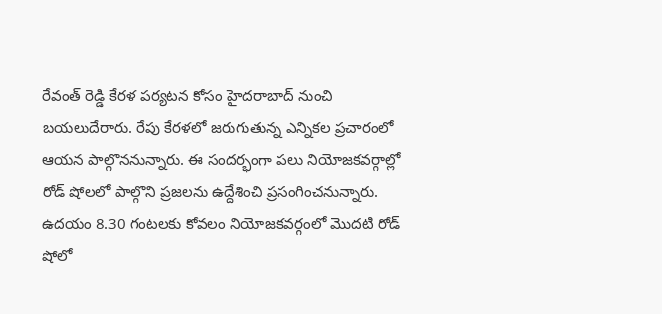రేవంత్ రెడ్డి కేరళ పర్యటన కోసం హైదరాబాద్ నుంచి బయలుదేరారు. రేపు కేరళలో జరుగుతున్న ఎన్నికల ప్రచారంలో ఆయన పాల్గొననున్నారు. ఈ సందర్భంగా పలు నియోజకవర్గాల్లో రోడ్ షోలలో పాల్గొని ప్రజలను ఉద్దేశించి ప్రసంగించనున్నారు. ఉదయం 8.30 గంటలకు కోవలం నియోజకవర్గంలో మొదటి రోడ్ షోలో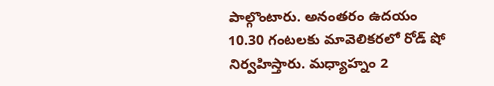పాల్గొంటారు. అనంతరం ఉదయం 10.30 గంటలకు మావెలికరలో రోడ్ షో నిర్వహిస్తారు. మధ్యాహ్నం 2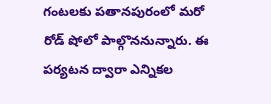గంటలకు పతానపురంలో మరో రోడ్ షోలో పాల్గొననున్నారు. ఈ పర్యటన ద్వారా ఎన్నికల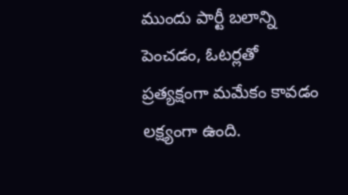ముందు పార్టీ బలాన్ని పెంచడం, ఓటర్లతో ప్రత్యక్షంగా మమేకం కావడం లక్ష్యంగా ఉంది.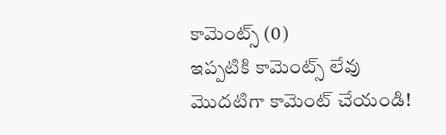కామెంట్స్ (0)
ఇప్పటికి కామెంట్స్ లేవు
మొదటిగా కామెంట్ చేయండి!